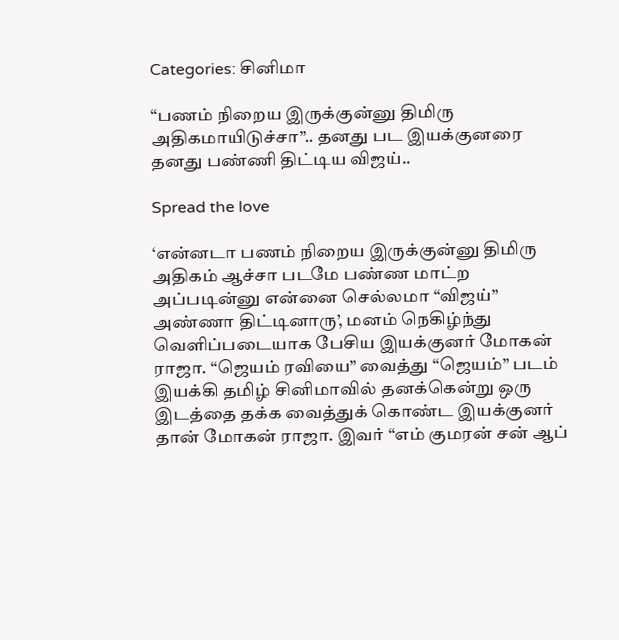Categories: சினிமா

“பணம் நிறைய இருக்குன்னு திமிரு அதிகமாயிடுச்சா”.. தனது பட இயக்குனரை தனது பண்ணி திட்டிய விஜய்..

Spread the love

‘என்னடா பணம் நிறைய இருக்குன்னு திமிரு அதிகம் ஆச்சா படமே பண்ண மாட்ற அப்படின்னு என்னை செல்லமா “விஜய்” அண்ணா திட்டினாரு’, மனம் நெகிழ்ந்து வெளிப்படையாக பேசிய இயக்குனர் மோகன் ராஜா. “ஜெயம் ரவியை” வைத்து “ஜெயம்” படம் இயக்கி தமிழ் சினிமாவில் தனக்கென்று ஒரு இடத்தை தக்க வைத்துக் கொண்ட இயக்குனர் தான் மோகன் ராஜா. இவர் “எம் குமரன் சன் ஆப்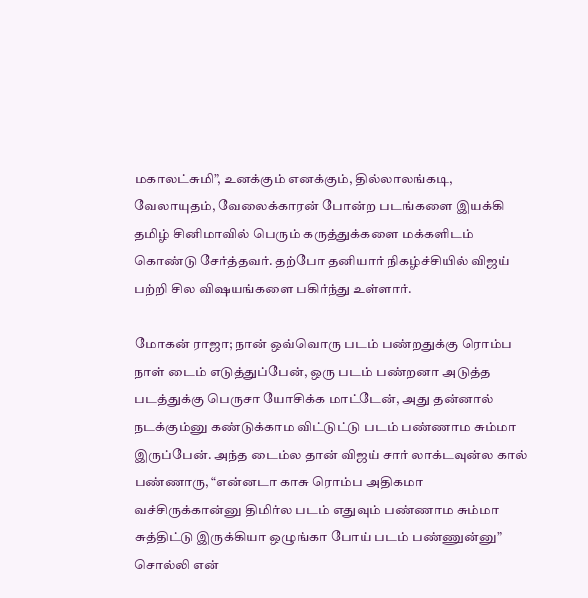மகாலட்சுமி”, உனக்கும் எனக்கும், தில்லாலங்கடி, வேலாயுதம், வேலைக்காரன் போன்ற படங்களை இயக்கி தமிழ் சினிமாவில் பெரும் கருத்துக்களை மக்களிடம் கொண்டு சேர்த்தவர். தற்போ தனியார் நிகழ்ச்சியில் விஜய் பற்றி சில விஷயங்களை பகிர்ந்து உள்ளார்.

மோகன் ராஜா; நான் ஒவ்வொரு படம் பண்றதுக்கு ரொம்ப நாள் டைம் எடுத்துப்பேன், ஒரு படம் பண்றனா அடுத்த படத்துக்கு பெருசா யோசிக்க மாட்டேன், அது தன்னால் நடக்கும்னு கண்டுக்காம விட்டுட்டு படம் பண்ணாம சும்மா இருப்பேன். அந்த டைம்ல தான் விஜய் சார் லாக்டவுன்ல கால் பண்ணாரு, “என்னடா காசு ரொம்ப அதிகமா வச்சிருக்கான்னு திமிர்ல படம் எதுவும் பண்ணாம சும்மா சுத்திட்டு இருக்கியா ஒழுங்கா போய் படம் பண்ணுன்னு” சொல்லி என்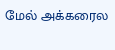மேல் அக்கரைல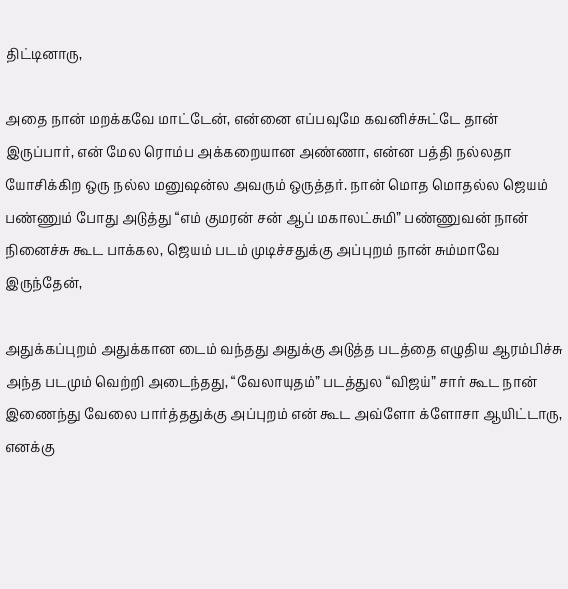திட்டினாரு,

அதை நான் மறக்கவே மாட்டேன், என்னை எப்பவுமே கவனிச்சுட்டே தான் இருப்பார், என் மேல ரொம்ப அக்கறையான அண்ணா, என்ன பத்தி நல்லதா யோசிக்கிற ஒரு நல்ல மனுஷன்ல அவரும் ஒருத்தர். நான் மொத மொதல்ல ஜெயம் பண்ணும் போது அடுத்து “எம் குமரன் சன் ஆப் மகாலட்சுமி” பண்ணுவன் நான் நினைச்சு கூட பாக்கல, ஜெயம் படம் முடிச்சதுக்கு அப்புறம் நான் சும்மாவே இருந்தேன்,

அதுக்கப்புறம் அதுக்கான டைம் வந்தது அதுக்கு அடுத்த படத்தை எழுதிய ஆரம்பிச்சு அந்த படமும் வெற்றி அடைந்தது, “வேலாயுதம்” படத்துல “விஜய்” சார் கூட நான் இணைந்து வேலை பார்த்ததுக்கு அப்புறம் என் கூட அவ்ளோ க்ளோசா ஆயிட்டாரு, எனக்கு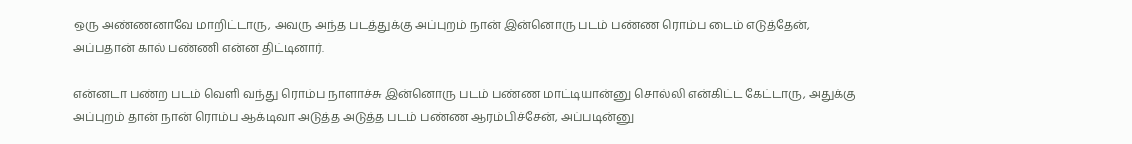ஒரு அண்ணனாவே மாறிட்டாரு, அவரு அந்த படத்துக்கு அப்புறம் நான் இன்னொரு படம் பண்ண ரொம்ப டைம் எடுத்தேன், அப்பதான் கால் பண்ணி என்ன திட்டினார்.

என்னடா பண்ற படம் வெளி வந்து ரொம்ப நாளாச்சு இன்னொரு படம் பண்ண மாட்டியான்னு சொல்லி என்கிட்ட கேட்டாரு, அதுக்கு அப்புறம் தான் நான் ரொம்ப ஆக்டிவா அடுத்த அடுத்த படம் பண்ண ஆரம்பிச்சேன், அப்படின்னு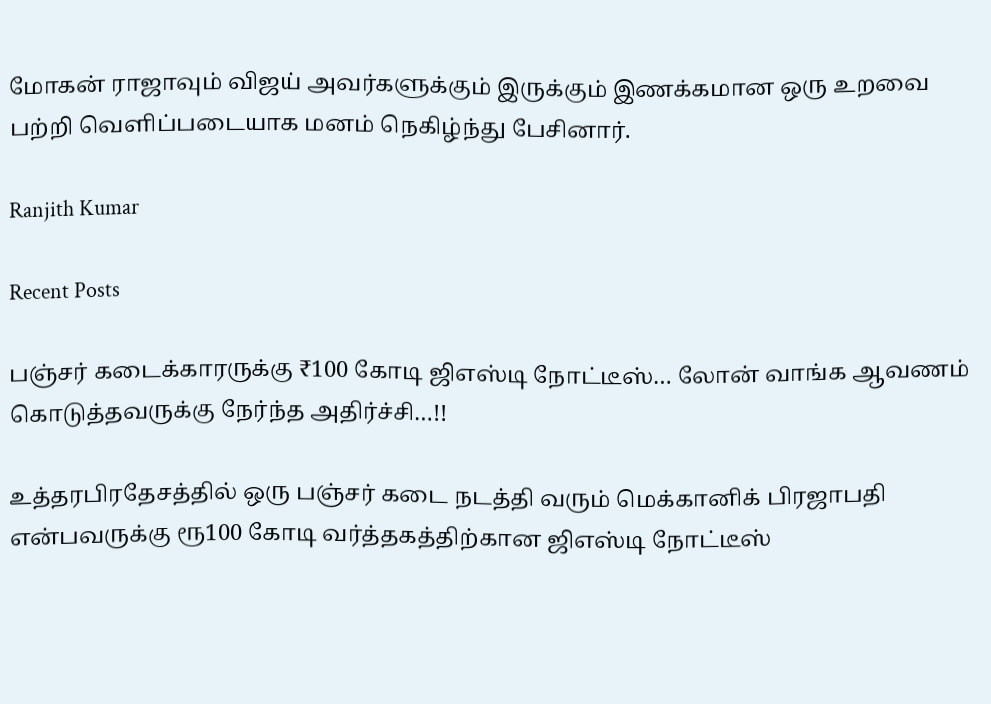மோகன் ராஜாவும் விஜய் அவர்களுக்கும் இருக்கும் இணக்கமான ஒரு உறவை பற்றி வெளிப்படையாக மனம் நெகிழ்ந்து பேசினார்.

Ranjith Kumar

Recent Posts

பஞ்சர் கடைக்காரருக்கு ₹100 கோடி ஜிஎஸ்டி நோட்டீஸ்… லோன் வாங்க ஆவணம் கொடுத்தவருக்கு நேர்ந்த அதிர்ச்சி…!!

உத்தரபிரதேசத்தில் ஒரு பஞ்சர் கடை நடத்தி வரும் மெக்கானிக் பிரஜாபதி என்பவருக்கு ரூ100 கோடி வர்த்தகத்திற்கான ஜிஎஸ்டி நோட்டீஸ்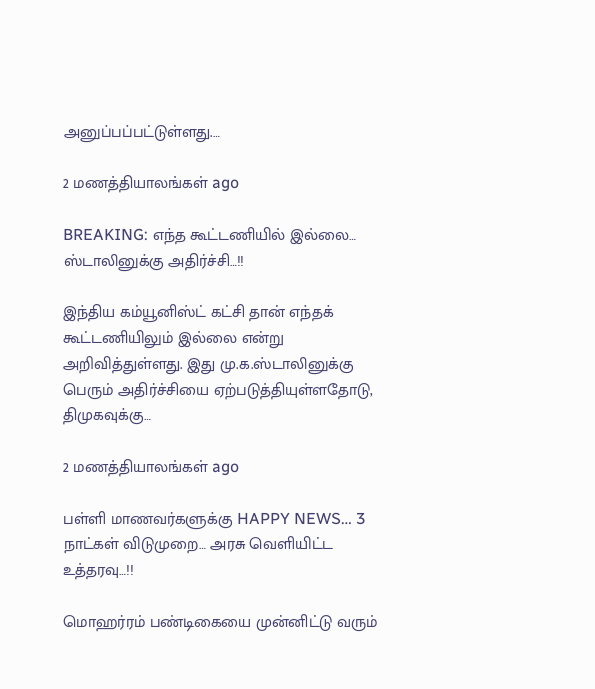அனுப்பப்பட்டுள்ளது.…

2 மணத்தியாலங்கள் ago

BREAKING: எந்த கூட்டணியில் இல்லை… ஸ்டாலினுக்கு அதிர்ச்சி…!!

இந்திய கம்யூனிஸ்ட் கட்சி தான் எந்தக் கூட்டணியிலும் இல்லை என்று அறிவித்துள்ளது. இது மு.க.ஸ்டாலினுக்கு பெரும் அதிர்ச்சியை ஏற்படுத்தியுள்ளதோடு, திமுகவுக்கு…

2 மணத்தியாலங்கள் ago

பள்ளி மாணவர்களுக்கு HAPPY NEWS… 3 நாட்கள் விடுமுறை… அரசு வெளியிட்ட உத்தரவு…!!

மொஹர்ரம் பண்டிகையை முன்னிட்டு வரும்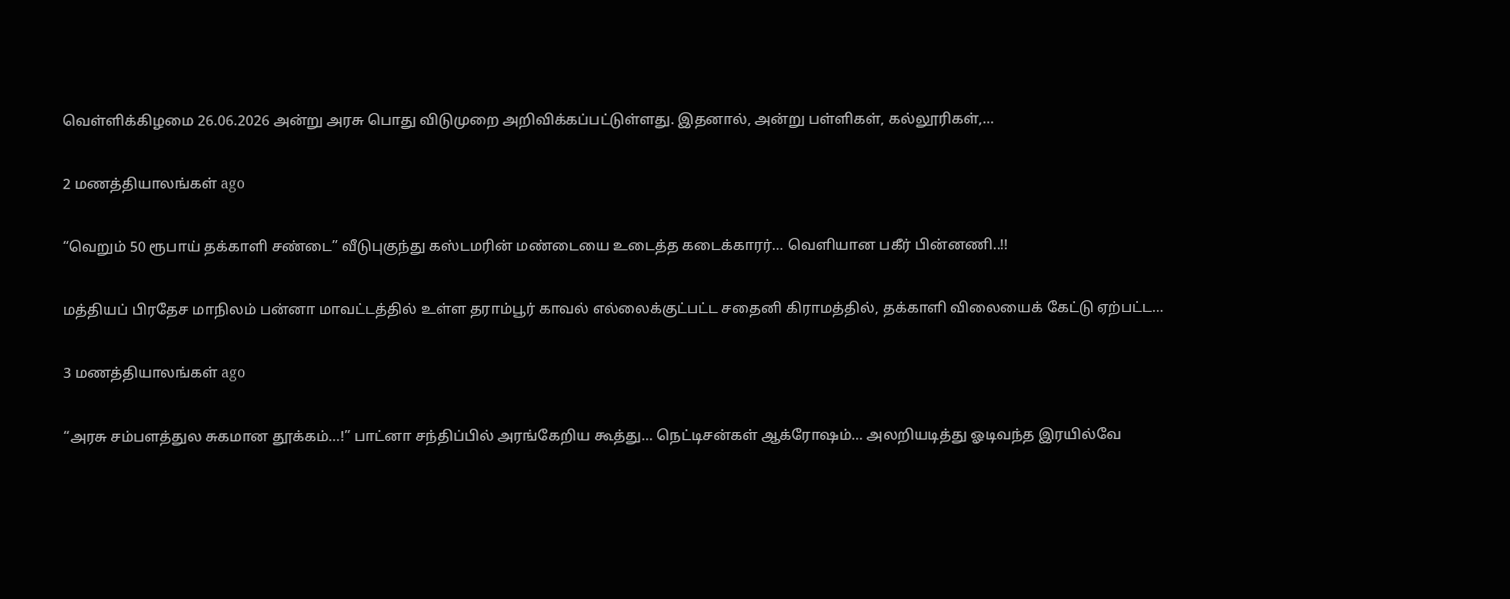வெள்ளிக்கிழமை 26.06.2026 அன்று அரசு பொது விடுமுறை அறிவிக்கப்பட்டுள்ளது. இதனால், அன்று பள்ளிகள், கல்லூரிகள்,…

2 மணத்தியாலங்கள் ago

“வெறும் 50 ரூபாய் தக்காளி சண்டை” வீடுபுகுந்து கஸ்டமரின் மண்டையை உடைத்த கடைக்காரர்… வெளியான பகீர் பின்னணி..!!

மத்தியப் பிரதேச மாநிலம் பன்னா மாவட்டத்தில் உள்ள தராம்பூர் காவல் எல்லைக்குட்பட்ட சதைனி கிராமத்தில், தக்காளி விலையைக் கேட்டு ஏற்பட்ட…

3 மணத்தியாலங்கள் ago

“அரசு சம்பளத்துல சுகமான தூக்கம்…!” பாட்னா சந்திப்பில் அரங்கேறிய கூத்து… நெட்டிசன்கள் ஆக்ரோஷம்… அலறியடித்து ஓடிவந்த இரயில்வே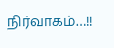நிர்வாகம்…!!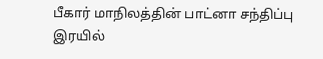பீகார் மாநிலத்தின் பாட்னா சந்திப்பு இரயில்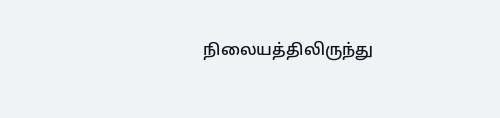நிலையத்திலிருந்து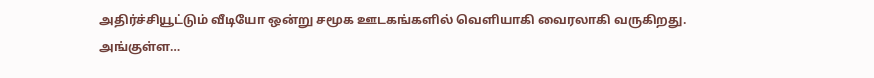அதிர்ச்சியூட்டும் வீடியோ ஒன்று சமூக ஊடகங்களில் வெளியாகி வைரலாகி வருகிறது. அங்குள்ள…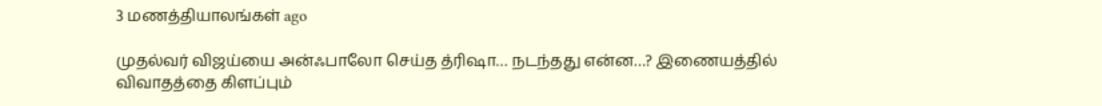3 மணத்தியாலங்கள் ago

முதல்வர் விஜய்யை அன்ஃபாலோ செய்த த்ரிஷா… நடந்தது என்ன…? இணையத்தில் விவாதத்தை கிளப்பும்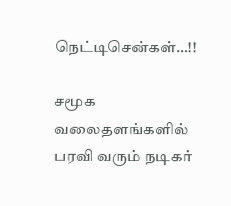நெட்டிசென்கள்…!!

சமூக வலைதளங்களில் பரவி வரும் நடிகர்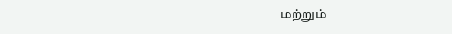மற்றும்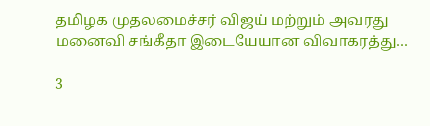தமிழக முதலமைச்சர் விஜய் மற்றும் அவரது மனைவி சங்கீதா இடையேயான விவாகரத்து…

3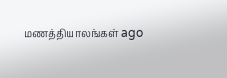மணத்தியாலங்கள் ago